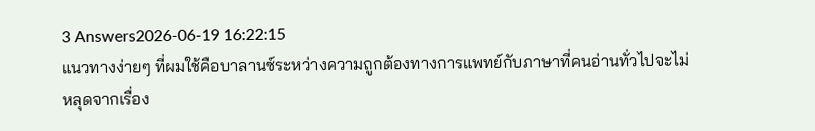3 Answers2026-06-19 16:22:15
แนวทางง่ายๆ ที่ผมใช้คือบาลานซ์ระหว่างความถูกต้องทางการแพทย์กับภาษาที่คนอ่านทั่วไปจะไม่หลุดจากเรื่อง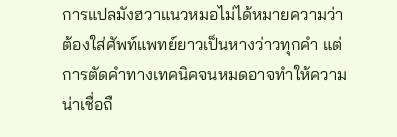การแปลมังฮวาแนวหมอไม่ได้หมายความว่าต้องใส่ศัพท์แพทย์ยาวเป็นหางว่าวทุกคำ แต่การตัดคำทางเทคนิคจนหมดอาจทำให้ความน่าเชื่อถื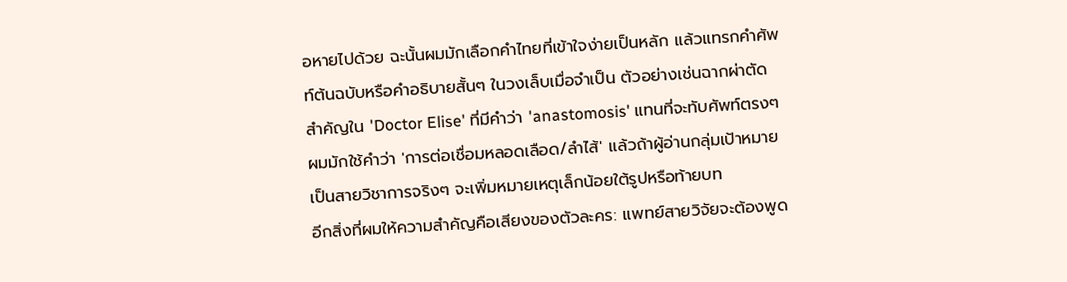อหายไปด้วย ฉะนั้นผมมักเลือกคำไทยที่เข้าใจง่ายเป็นหลัก แล้วแทรกคำศัพท์ต้นฉบับหรือคำอธิบายสั้นๆ ในวงเล็บเมื่อจำเป็น ตัวอย่างเช่นฉากผ่าตัดสำคัญใน 'Doctor Elise' ที่มีคำว่า 'anastomosis' แทนที่จะทับศัพท์ตรงๆ ผมมักใช้คำว่า 'การต่อเชื่อมหลอดเลือด/ลำไส้' แล้วถ้าผู้อ่านกลุ่มเป้าหมายเป็นสายวิชาการจริงๆ จะเพิ่มหมายเหตุเล็กน้อยใต้รูปหรือท้ายบท
อีกสิ่งที่ผมให้ความสำคัญคือเสียงของตัวละคร: แพทย์สายวิจัยจะต้องพูด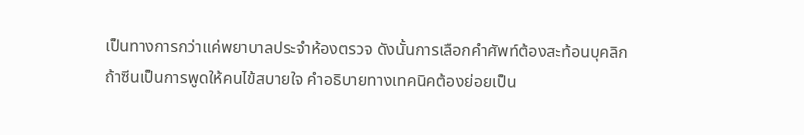เป็นทางการกว่าแค่พยาบาลประจำห้องตรวจ ดังนั้นการเลือกคำศัพท์ต้องสะท้อนบุคลิก ถ้าซีนเป็นการพูดให้คนไข้สบายใจ คำอธิบายทางเทคนิคต้องย่อยเป็น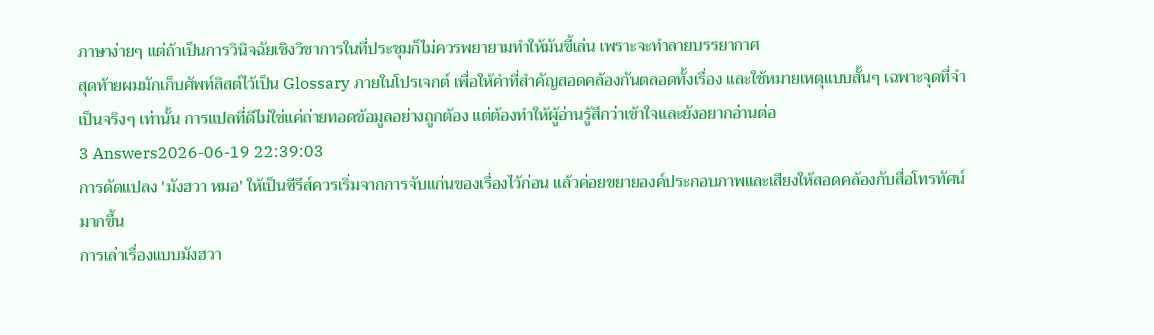ภาษาง่ายๆ แต่ถ้าเป็นการวินิจฉัยเชิงวิชาการในที่ประชุมก็ไม่ควรพยายามทำให้มันขี้เล่น เพราะจะทำลายบรรยากาศ
สุดท้ายผมมักเก็บศัพท์ลิสต์ไว้เป็น Glossary ภายในโปรเจกต์ เพื่อให้คำที่สำคัญสอดคล้องกันตลอดทั้งเรื่อง และใช้หมายเหตุแบบสั้นๆ เฉพาะจุดที่จำเป็นจริงๆ เท่านั้น การแปลที่ดีไม่ใช่แค่ถ่ายทอดข้อมูลอย่างถูกต้อง แต่ต้องทำให้ผู้อ่านรู้สึกว่าเข้าใจและยังอยากอ่านต่อ
3 Answers2026-06-19 22:39:03
การดัดแปลง 'มังฮวา หมอ' ให้เป็นซีรีส์ควรเริ่มจากการจับแก่นของเรื่องไว้ก่อน แล้วค่อยขยายองค์ประกอบภาพและเสียงให้สอดคล้องกับสื่อโทรทัศน์มากขึ้น
การเล่าเรื่องแบบมังฮวา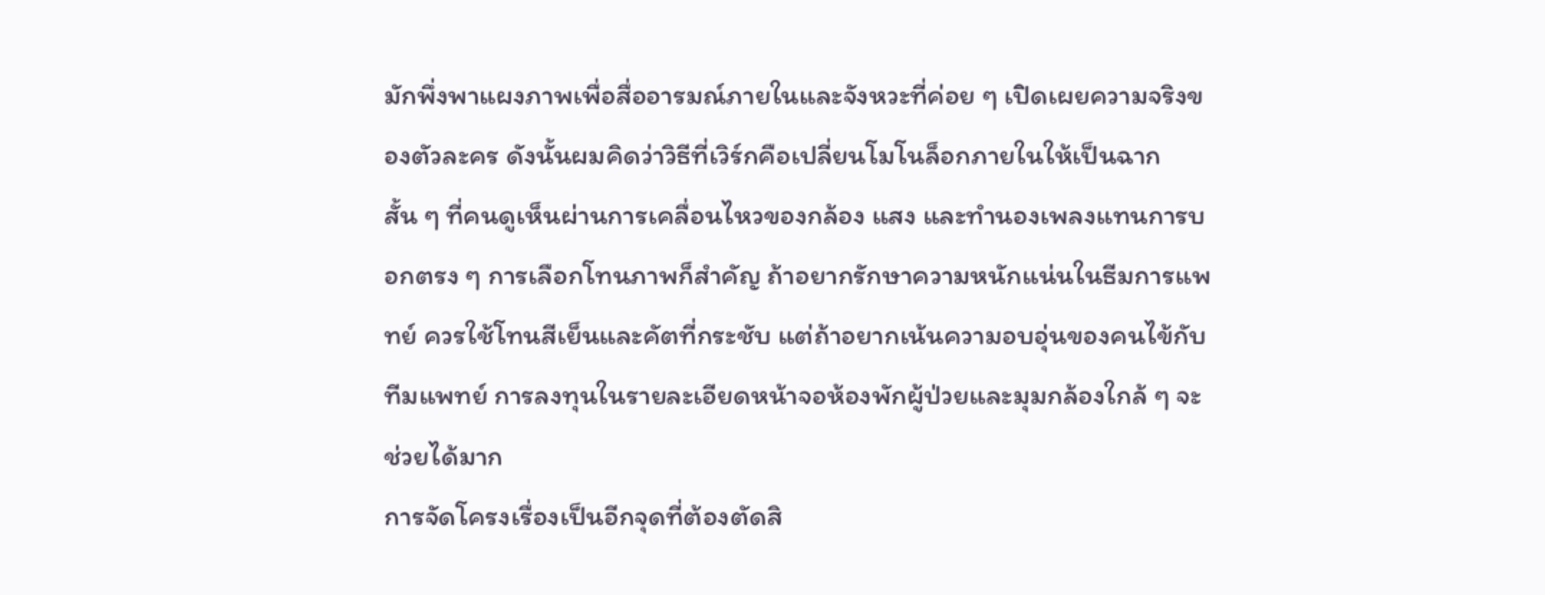มักพึ่งพาแผงภาพเพื่อสื่ออารมณ์ภายในและจังหวะที่ค่อย ๆ เปิดเผยความจริงของตัวละคร ดังนั้นผมคิดว่าวิธีที่เวิร์กคือเปลี่ยนโมโนล็อกภายในให้เป็นฉากสั้น ๆ ที่คนดูเห็นผ่านการเคลื่อนไหวของกล้อง แสง และทำนองเพลงแทนการบอกตรง ๆ การเลือกโทนภาพก็สำคัญ ถ้าอยากรักษาความหนักแน่นในธีมการแพทย์ ควรใช้โทนสีเย็นและคัตที่กระชับ แต่ถ้าอยากเน้นความอบอุ่นของคนไข้กับทีมแพทย์ การลงทุนในรายละเอียดหน้าจอห้องพักผู้ป่วยและมุมกล้องใกล้ ๆ จะช่วยได้มาก
การจัดโครงเรื่องเป็นอีกจุดที่ต้องตัดสิ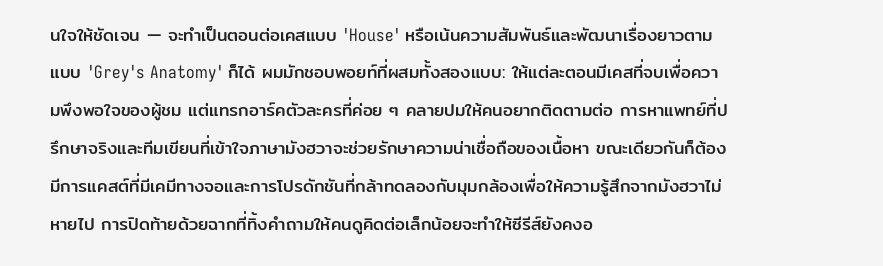นใจให้ชัดเจน — จะทำเป็นตอนต่อเคสแบบ 'House' หรือเน้นความสัมพันธ์และพัฒนาเรื่องยาวตามแบบ 'Grey's Anatomy' ก็ได้ ผมมักชอบพอยท์ที่ผสมทั้งสองแบบ: ให้แต่ละตอนมีเคสที่จบเพื่อความพึงพอใจของผู้ชม แต่แทรกอาร์คตัวละครที่ค่อย ๆ คลายปมให้คนอยากติดตามต่อ การหาแพทย์ที่ปรึกษาจริงและทีมเขียนที่เข้าใจภาษามังฮวาจะช่วยรักษาความน่าเชื่อถือของเนื้อหา ขณะเดียวกันก็ต้องมีการแคสต์ที่มีเคมีทางจอและการโปรดักชันที่กล้าทดลองกับมุมกล้องเพื่อให้ความรู้สึกจากมังฮวาไม่หายไป การปิดท้ายด้วยฉากที่ทิ้งคำถามให้คนดูคิดต่อเล็กน้อยจะทำให้ซีรีส์ยังคงอ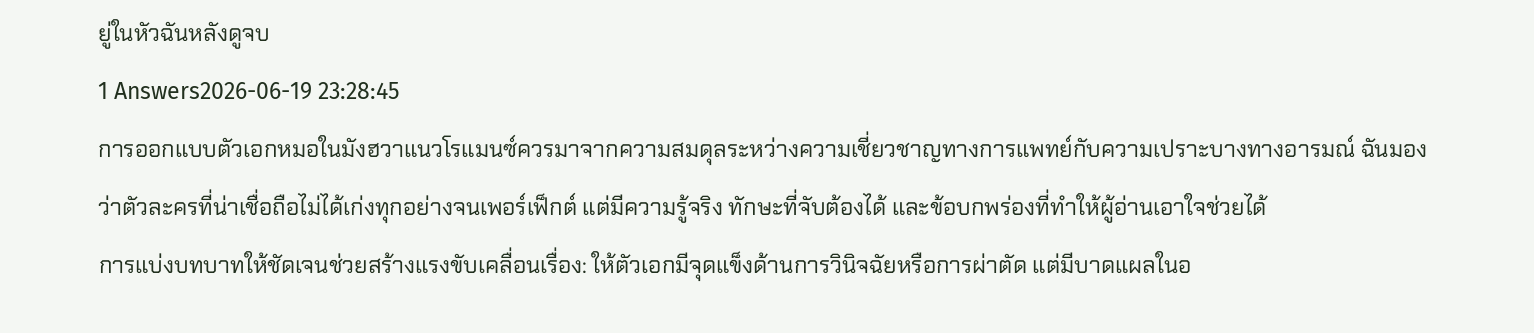ยู่ในหัวฉันหลังดูจบ
1 Answers2026-06-19 23:28:45
การออกแบบตัวเอกหมอในมังฮวาแนวโรแมนซ์ควรมาจากความสมดุลระหว่างความเชี่ยวชาญทางการแพทย์กับความเปราะบางทางอารมณ์ ฉันมองว่าตัวละครที่น่าเชื่อถือไม่ได้เก่งทุกอย่างจนเพอร์เฟ็กต์ แต่มีความรู้จริง ทักษะที่จับต้องได้ และข้อบกพร่องที่ทำให้ผู้อ่านเอาใจช่วยได้
การแบ่งบทบาทให้ชัดเจนช่วยสร้างแรงขับเคลื่อนเรื่อง: ให้ตัวเอกมีจุดแข็งด้านการวินิจฉัยหรือการผ่าตัด แต่มีบาดแผลในอ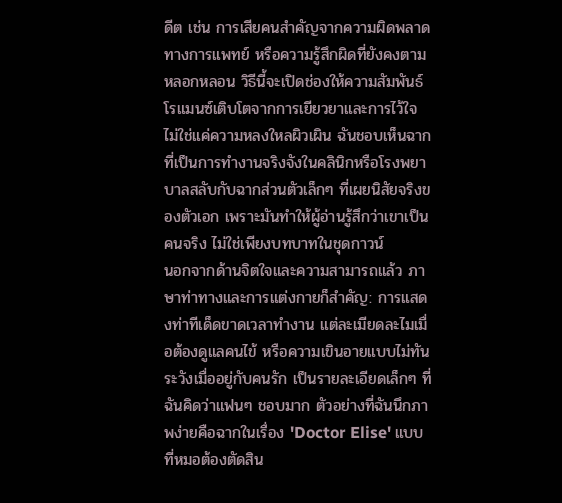ดีต เช่น การเสียคนสำคัญจากความผิดพลาดทางการแพทย์ หรือความรู้สึกผิดที่ยังคงตามหลอกหลอน วิธีนี้จะเปิดช่องให้ความสัมพันธ์โรแมนซ์เติบโตจากการเยียวยาและการไว้ใจ ไม่ใช่แค่ความหลงใหลผิวเผิน ฉันชอบเห็นฉากที่เป็นการทำงานจริงจังในคลินิกหรือโรงพยาบาลสลับกับฉากส่วนตัวเล็กๆ ที่เผยนิสัยจริงของตัวเอก เพราะมันทำให้ผู้อ่านรู้สึกว่าเขาเป็นคนจริง ไม่ใช่เพียงบทบาทในชุดกาวน์
นอกจากด้านจิตใจและความสามารถแล้ว ภาษาท่าทางและการแต่งกายก็สำคัญ: การแสดงท่าทีเด็ดขาดเวลาทำงาน แต่ละเมียดละไมเมื่อต้องดูแลคนไข้ หรือความเขินอายแบบไม่ทันระวังเมื่ออยู่กับคนรัก เป็นรายละเอียดเล็กๆ ที่ฉันคิดว่าแฟนๆ ชอบมาก ตัวอย่างที่ฉันนึกภาพง่ายคือฉากในเรื่อง 'Doctor Elise' แบบที่หมอต้องตัดสิน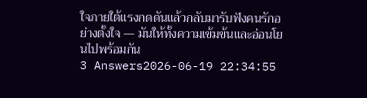ใจภายใต้แรงกดดันแล้วกลับมารับฟังคนรักอย่างตั้งใจ — มันให้ทั้งความเข้มข้นและอ่อนโยนไปพร้อมกัน
3 Answers2026-06-19 22:34:55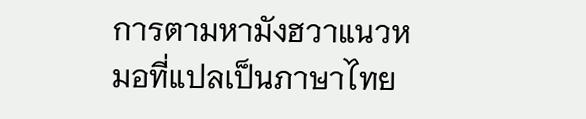การตามหามังฮวาแนวหมอที่แปลเป็นภาษาไทย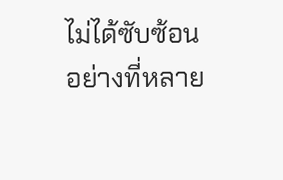ไม่ได้ซับซ้อนอย่างที่หลาย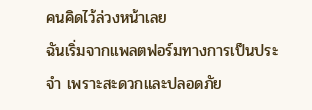คนคิดไว้ล่วงหน้าเลย
ฉันเริ่มจากแพลตฟอร์มทางการเป็นประจำ เพราะสะดวกและปลอดภัย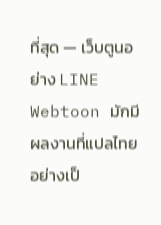ที่สุด — เว็บตูนอย่าง LINE Webtoon มักมีผลงานที่แปลไทยอย่างเป็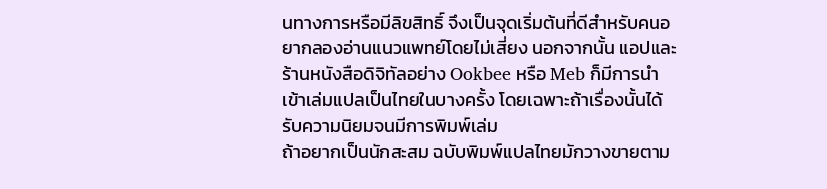นทางการหรือมีลิขสิทธิ์ จึงเป็นจุดเริ่มต้นที่ดีสำหรับคนอยากลองอ่านแนวแพทย์โดยไม่เสี่ยง นอกจากนั้น แอปและร้านหนังสือดิจิทัลอย่าง Ookbee หรือ Meb ก็มีการนำเข้าเล่มแปลเป็นไทยในบางครั้ง โดยเฉพาะถ้าเรื่องนั้นได้รับความนิยมจนมีการพิมพ์เล่ม
ถ้าอยากเป็นนักสะสม ฉบับพิมพ์แปลไทยมักวางขายตาม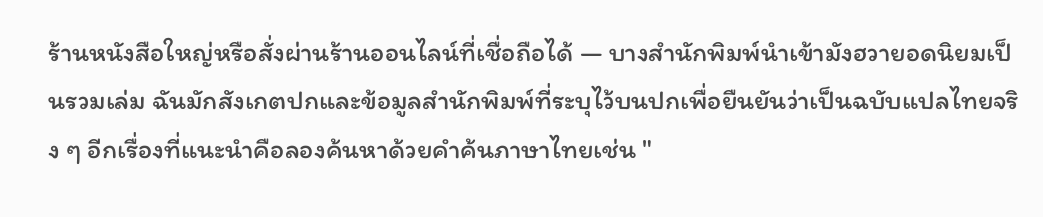ร้านหนังสือใหญ่หรือสั่งผ่านร้านออนไลน์ที่เชื่อถือได้ — บางสำนักพิมพ์นำเข้ามังฮวายอดนิยมเป็นรวมเล่ม ฉันมักสังเกตปกและข้อมูลสำนักพิมพ์ที่ระบุไว้บนปกเพื่อยืนยันว่าเป็นฉบับแปลไทยจริง ๆ อีกเรื่องที่แนะนำคือลองค้นหาด้วยคำค้นภาษาไทยเช่น "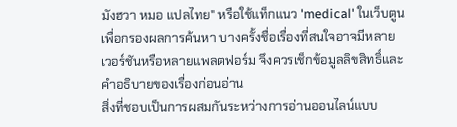มังฮวา หมอ แปลไทย" หรือใช้แท็กแนว 'medical' ในเว็บตูนเพื่อกรองผลการค้นหา บางครั้งชื่อเรื่องที่สนใจอาจมีหลายเวอร์ชันหรือหลายแพลตฟอร์ม จึงควรเช็กข้อมูลลิขสิทธิ์และคำอธิบายของเรื่องก่อนอ่าน
สิ่งที่ชอบเป็นการผสมกันระหว่างการอ่านออนไลน์แบบ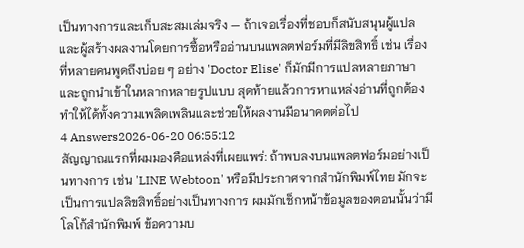เป็นทางการและเก็บสะสมเล่มจริง — ถ้าเจอเรื่องที่ชอบก็สนับสนุนผู้แปลและผู้สร้างผลงานโดยการซื้อหรืออ่านบนแพลตฟอร์มที่มีลิขสิทธิ์ เช่น เรื่องที่หลายคนพูดถึงบ่อย ๆ อย่าง 'Doctor Elise' ก็มักมีการแปลหลายภาษาและถูกนำเข้าในหลากหลายรูปแบบ สุดท้ายแล้วการหาแหล่งอ่านที่ถูกต้องทำให้ได้ทั้งความเพลิดเพลินและช่วยให้ผลงานมีอนาคตต่อไป
4 Answers2026-06-20 06:55:12
สัญญาณแรกที่ผมมองคือแหล่งที่เผยแพร่: ถ้าพบลงบนแพลตฟอร์มอย่างเป็นทางการ เช่น 'LINE Webtoon' หรือมีประกาศจากสำนักพิมพ์ไทย มักจะเป็นการแปลลิขสิทธิ์อย่างเป็นทางการ ผมมักเช็กหน้าข้อมูลของตอนนั้นว่ามีโลโก้สำนักพิมพ์ ข้อความบ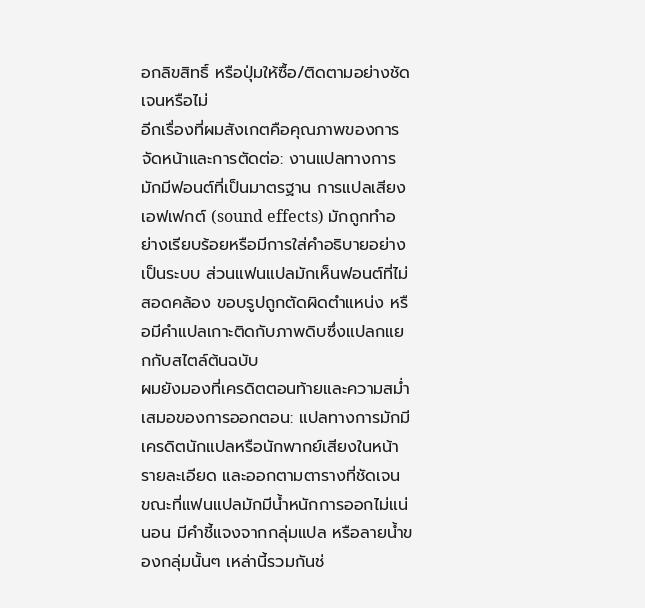อกลิขสิทธิ์ หรือปุ่มให้ซื้อ/ติดตามอย่างชัดเจนหรือไม่
อีกเรื่องที่ผมสังเกตคือคุณภาพของการจัดหน้าและการตัดต่อ: งานแปลทางการมักมีฟอนต์ที่เป็นมาตรฐาน การแปลเสียงเอฟเฟกต์ (sound effects) มักถูกทำอย่างเรียบร้อยหรือมีการใส่คำอธิบายอย่างเป็นระบบ ส่วนแฟนแปลมักเห็นฟอนต์ที่ไม่สอดคล้อง ขอบรูปถูกตัดผิดตำแหน่ง หรือมีคำแปลเกาะติดกับภาพดิบซึ่งแปลกแยกกับสไตล์ต้นฉบับ
ผมยังมองที่เครดิตตอนท้ายและความสม่ำเสมอของการออกตอน: แปลทางการมักมีเครดิตนักแปลหรือนักพากย์เสียงในหน้ารายละเอียด และออกตามตารางที่ชัดเจน ขณะที่แฟนแปลมักมีน้ำหนักการออกไม่แน่นอน มีคำชี้แจงจากกลุ่มแปล หรือลายน้ำของกลุ่มนั้นๆ เหล่านี้รวมกันช่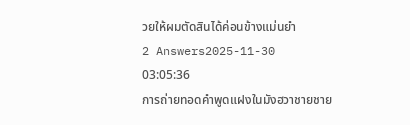วยให้ผมตัดสินได้ค่อนข้างแม่นยำ
2 Answers2025-11-30 03:05:36
การถ่ายทอดคำพูดแฝงในมังฮวาชายชาย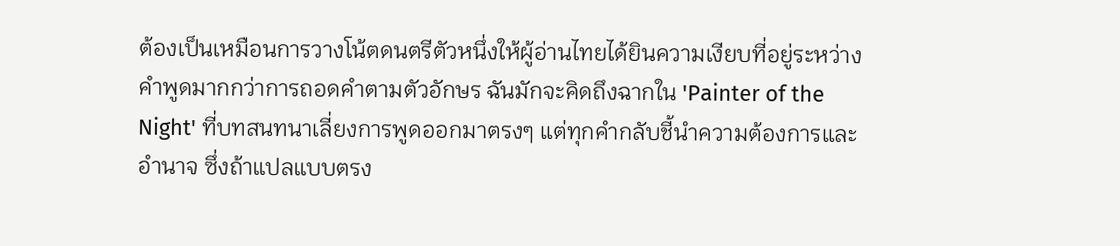ต้องเป็นเหมือนการวางโน้ตดนตรีตัวหนึ่งให้ผู้อ่านไทยได้ยินความเงียบที่อยู่ระหว่างคำพูดมากกว่าการถอดคำตามตัวอักษร ฉันมักจะคิดถึงฉากใน 'Painter of the Night' ที่บทสนทนาเลี่ยงการพูดออกมาตรงๆ แต่ทุกคำกลับชี้นำความต้องการและอำนาจ ซึ่งถ้าแปลแบบตรง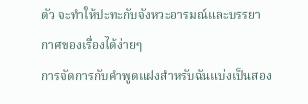ตัว จะทำให้ปะทะกับจังหวะอารมณ์และบรรยากาศของเรื่องได้ง่ายๆ
การจัดการกับคำพูดแฝงสำหรับฉันแบ่งเป็นสอง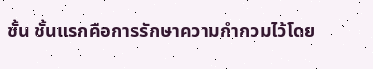ชั้น ชั้นแรกคือการรักษาความกำกวมไว้โดย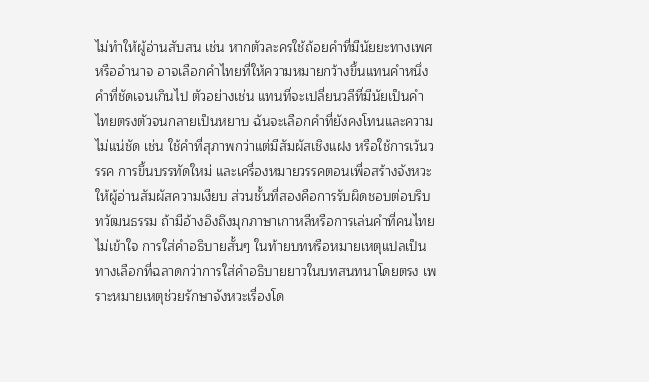ไม่ทำให้ผู้อ่านสับสน เช่น หากตัวละครใช้ถ้อยคำที่มีนัยยะทางเพศหรืออำนาจ อาจเลือกคำไทยที่ให้ความหมายกว้างขึ้นแทนคำหนึ่งคำที่ชัดเจนเกินไป ตัวอย่างเช่น แทนที่จะเปลี่ยนวลีที่มีนัยเป็นคำไทยตรงตัวจนกลายเป็นหยาบ ฉันจะเลือกคำที่ยังคงโทนและความไม่แน่ชัด เช่น ใช้คำที่สุภาพกว่าแต่มีสัมผัสเชิงแฝง หรือใช้การเว้นวรรค การขึ้นบรรทัดใหม่ และเครื่องหมายวรรคตอนเพื่อสร้างจังหวะให้ผู้อ่านสัมผัสความเงียบ ส่วนชั้นที่สองคือการรับผิดชอบต่อบริบทวัฒนธรรม ถ้ามีอ้างอิงถึงมุกภาษาเกาหลีหรือการเล่นคำที่คนไทยไม่เข้าใจ การใส่คำอธิบายสั้นๆ ในท้ายบทหรือหมายเหตุแปลเป็นทางเลือกที่ฉลาดกว่าการใส่คำอธิบายยาวในบทสนทนาโดยตรง เพราะหมายเหตุช่วยรักษาจังหวะเรื่องโด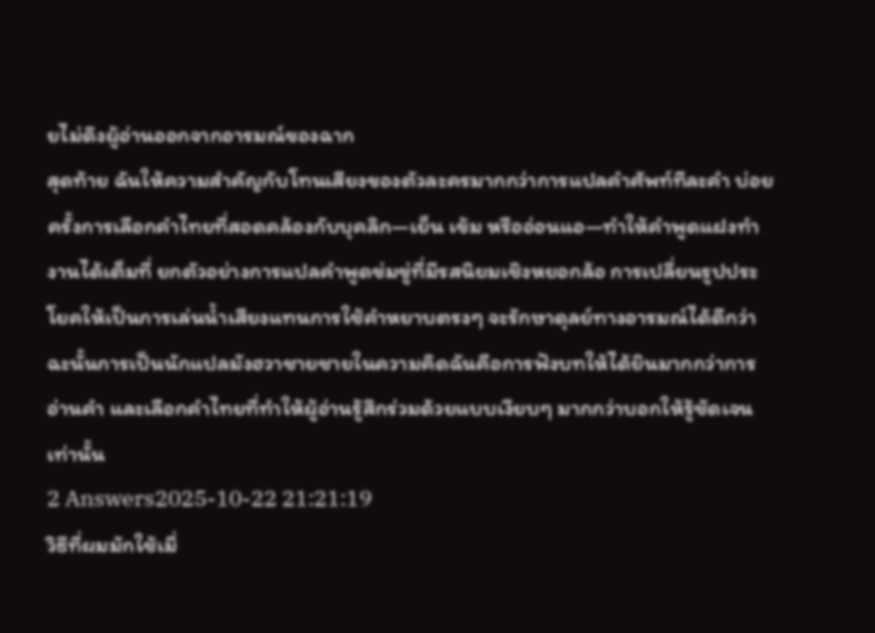ยไม่ดึงผู้อ่านออกจากอารมณ์ของฉาก
สุดท้าย ฉันให้ความสำคัญกับโทนเสียงของตัวละครมากกว่าการแปลคำศัพท์ทีละคำ บ่อยครั้งการเลือกคำไทยที่สอดคล้องกับบุคลิก—เย็น เข้ม หรืออ่อนแอ—ทำให้คำพูดแฝงทำงานได้เต็มที่ ยกตัวอย่างการแปลคำพูดข่มขู่ที่มีรสนิยมเชิงหยอกล้อ การเปลี่ยนรูปประโยคให้เป็นการเล่นน้ำเสียงแทนการใช้คำหยาบตรงๆ จะรักษาดุลย์ทางอารมณ์ได้ดีกว่า ฉะนั้นการเป็นนักแปลมังฮวาชายชายในความคิดฉันคือการฟังบทให้ได้ยินมากกว่าการอ่านคำ และเลือกคำไทยที่ทำให้ผู้อ่านรู้สึกร่วมด้วยแบบเงียบๆ มากกว่าบอกให้รู้ชัดเจนเท่านั้น
2 Answers2025-10-22 21:21:19
วิธีที่ผมมักใช้เมื่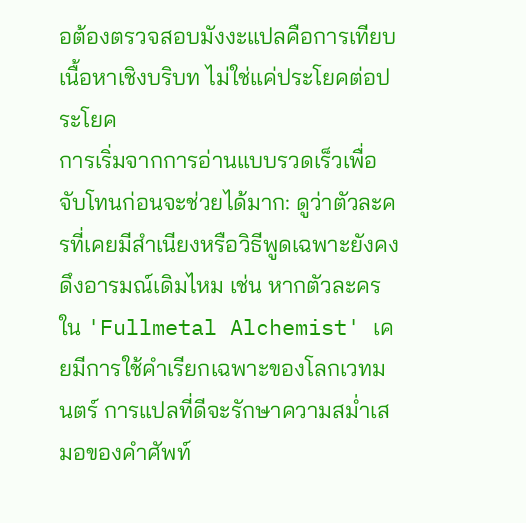อต้องตรวจสอบมังงะแปลคือการเทียบเนื้อหาเชิงบริบท ไม่ใช่แค่ประโยคต่อประโยค
การเริ่มจากการอ่านแบบรวดเร็วเพื่อจับโทนก่อนจะช่วยได้มาก: ดูว่าตัวละครที่เคยมีสำเนียงหรือวิธีพูดเฉพาะยังคงดึงอารมณ์เดิมไหม เช่น หากตัวละครใน 'Fullmetal Alchemist' เคยมีการใช้คำเรียกเฉพาะของโลกเวทมนตร์ การแปลที่ดีจะรักษาความสม่ำเสมอของคำศัพท์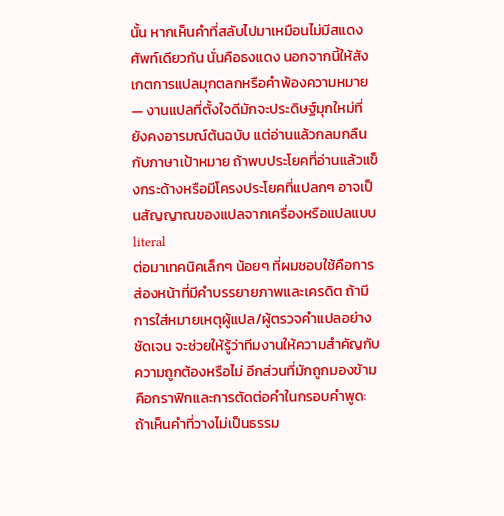นั้น หากเห็นคำที่สลับไปมาเหมือนไม่มีสแดงศัพท์เดียวกัน นั่นคือธงแดง นอกจากนี้ให้สังเกตการแปลมุกตลกหรือคำพ้องความหมาย — งานแปลที่ตั้งใจดีมักจะประดิษฐ์มุกใหม่ที่ยังคงอารมณ์ต้นฉบับ แต่อ่านแล้วกลมกลืนกับภาษาเป้าหมาย ถ้าพบประโยคที่อ่านแล้วแข็งกระด้างหรือมีโครงประโยคที่แปลกๆ อาจเป็นสัญญาณของแปลจากเครื่องหรือแปลแบบ literal
ต่อมาเทคนิคเล็กๆ น้อยๆ ที่ผมชอบใช้คือการส่องหน้าที่มีคำบรรยายภาพและเครดิต ถ้ามีการใส่หมายเหตุผู้แปล/ผู้ตรวจคำแปลอย่างชัดเจน จะช่วยให้รู้ว่าทีมงานให้ความสำคัญกับความถูกต้องหรือไม่ อีกส่วนที่มักถูกมองข้ามคือกราฟิกและการตัดต่อคำในกรอบคำพูด: ถ้าเห็นคำที่วางไม่เป็นธรรม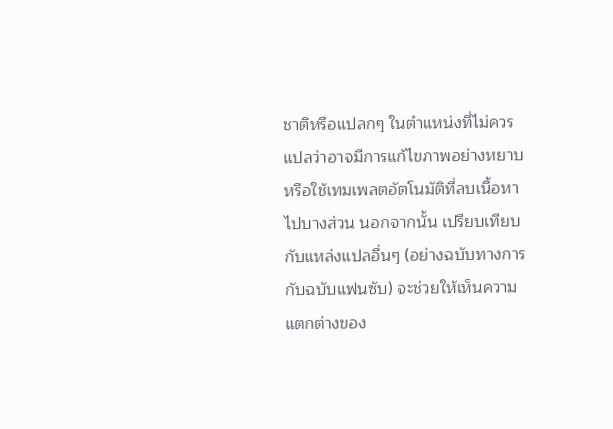ชาติหรือแปลกๆ ในตำแหน่งที่ไม่ควร แปลว่าอาจมีการแก้ไขภาพอย่างหยาบ หรือใช้เทมเพลตอัตโนมัติที่ลบเนื้อหาไปบางส่วน นอกจากนั้น เปรียบเทียบกับแหล่งแปลอื่นๆ (อย่างฉบับทางการกับฉบับแฟนซับ) จะช่วยให้เห็นความแตกต่างของ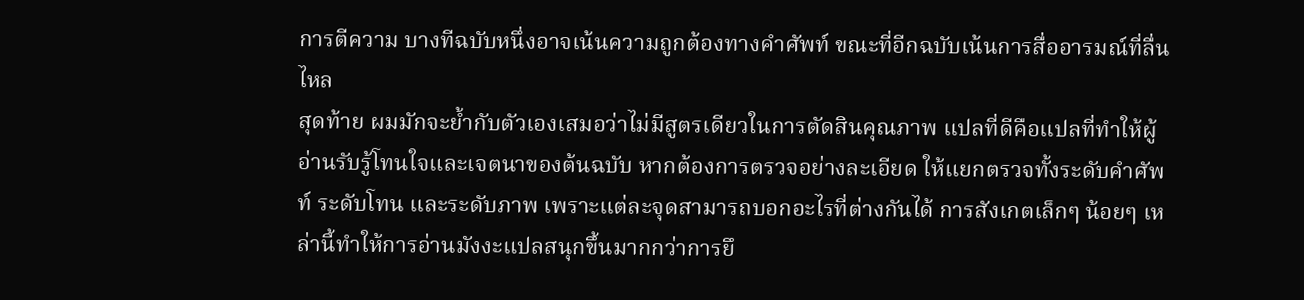การตีความ บางทีฉบับหนึ่งอาจเน้นความถูกต้องทางคำศัพท์ ขณะที่อีกฉบับเน้นการสื่ออารมณ์ที่ลื่นไหล
สุดท้าย ผมมักจะย้ำกับตัวเองเสมอว่าไม่มีสูตรเดียวในการตัดสินคุณภาพ แปลที่ดีคือแปลที่ทำให้ผู้อ่านรับรู้โทนใจและเจตนาของต้นฉบับ หากต้องการตรวจอย่างละเอียด ให้แยกตรวจทั้งระดับคำศัพท์ ระดับโทน และระดับภาพ เพราะแต่ละจุดสามารถบอกอะไรที่ต่างกันได้ การสังเกตเล็กๆ น้อยๆ เหล่านี้ทำให้การอ่านมังงะแปลสนุกขึ้นมากกว่าการยึ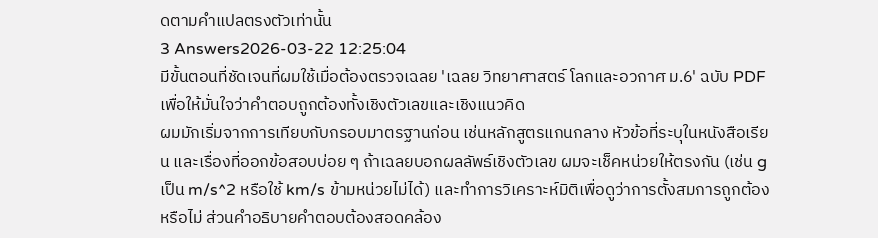ดตามคำแปลตรงตัวเท่านั้น
3 Answers2026-03-22 12:25:04
มีขั้นตอนที่ชัดเจนที่ผมใช้เมื่อต้องตรวจเฉลย 'เฉลย วิทยาศาสตร์ โลกและอวกาศ ม.6' ฉบับ PDF เพื่อให้มั่นใจว่าคำตอบถูกต้องทั้งเชิงตัวเลขและเชิงแนวคิด
ผมมักเริ่มจากการเทียบกับกรอบมาตรฐานก่อน เช่นหลักสูตรแกนกลาง หัวข้อที่ระบุในหนังสือเรียน และเรื่องที่ออกข้อสอบบ่อย ๆ ถ้าเฉลยบอกผลลัพธ์เชิงตัวเลข ผมจะเช็คหน่วยให้ตรงกัน (เช่น g เป็น m/s^2 หรือใช้ km/s ข้ามหน่วยไม่ได้) และทำการวิเคราะห์มิติเพื่อดูว่าการตั้งสมการถูกต้องหรือไม่ ส่วนคำอธิบายคำตอบต้องสอดคล้อง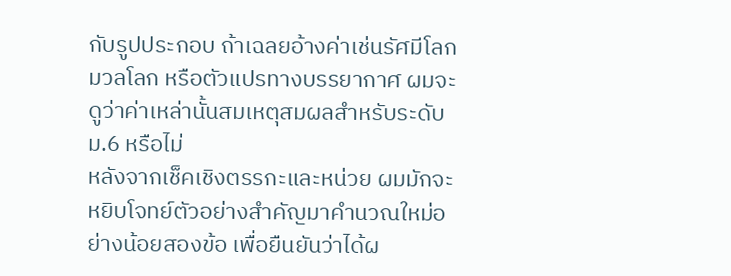กับรูปประกอบ ถ้าเฉลยอ้างค่าเช่นรัศมีโลก มวลโลก หรือตัวแปรทางบรรยากาศ ผมจะดูว่าค่าเหล่านั้นสมเหตุสมผลสำหรับระดับ ม.6 หรือไม่
หลังจากเช็คเชิงตรรกะและหน่วย ผมมักจะหยิบโจทย์ตัวอย่างสำคัญมาคำนวณใหม่อย่างน้อยสองข้อ เพื่อยืนยันว่าได้ผ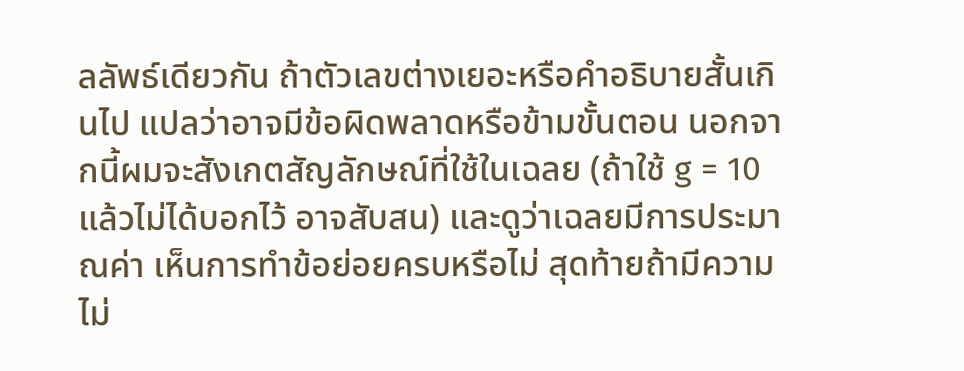ลลัพธ์เดียวกัน ถ้าตัวเลขต่างเยอะหรือคำอธิบายสั้นเกินไป แปลว่าอาจมีข้อผิดพลาดหรือข้ามขั้นตอน นอกจากนี้ผมจะสังเกตสัญลักษณ์ที่ใช้ในเฉลย (ถ้าใช้ g = 10 แล้วไม่ได้บอกไว้ อาจสับสน) และดูว่าเฉลยมีการประมาณค่า เห็นการทำข้อย่อยครบหรือไม่ สุดท้ายถ้ามีความไม่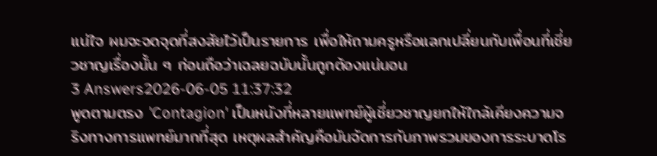แน่ใจ ผมจะจดจุดที่สงสัยไว้เป็นรายการ เพื่อให้ถามครูหรือแลกเปลี่ยนกับเพื่อนที่เชี่ยวชาญเรื่องนั้น ๆ ก่อนถือว่าเฉลยฉบับนั้นถูกต้องแน่นอน
3 Answers2026-06-05 11:37:32
พูดตามตรง 'Contagion' เป็นหนังที่หลายแพทย์ผู้เชี่ยวชาญยกให้ใกล้เคียงความจริงทางการแพทย์มากที่สุด เหตุผลสำคัญคือมันจัดการกับภาพรวมของการระบาดโร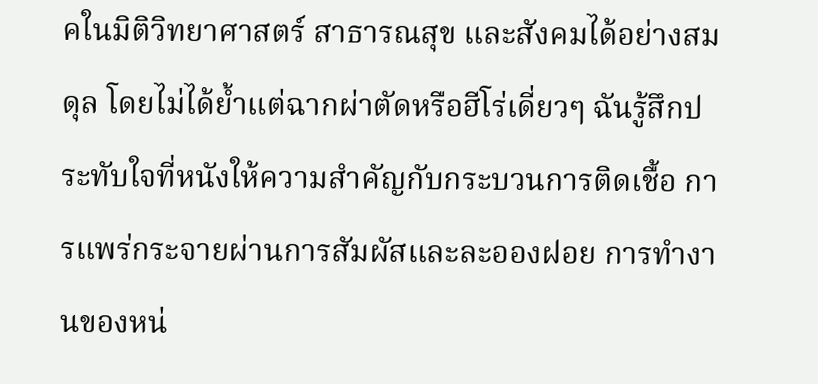คในมิติวิทยาศาสตร์ สาธารณสุข และสังคมได้อย่างสมดุล โดยไม่ได้ย้ำแต่ฉากผ่าตัดหรือฮีโร่เดี่ยวๆ ฉันรู้สึกประทับใจที่หนังให้ความสำคัญกับกระบวนการติดเชื้อ การแพร่กระจายผ่านการสัมผัสและละอองฝอย การทำงานของหน่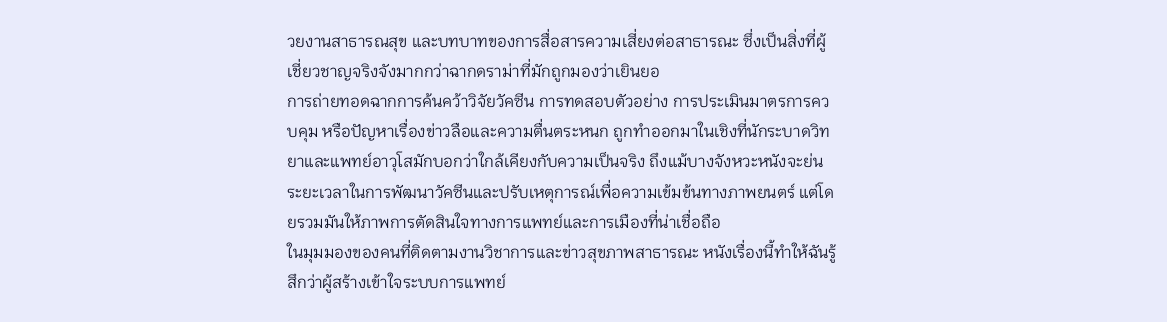วยงานสาธารณสุข และบทบาทของการสื่อสารความเสี่ยงต่อสาธารณะ ซึ่งเป็นสิ่งที่ผู้เชี่ยวชาญจริงจังมากกว่าฉากดราม่าที่มักถูกมองว่าเยินยอ
การถ่ายทอดฉากการค้นคว้าวิจัยวัคซีน การทดสอบตัวอย่าง การประเมินมาตรการควบคุม หรือปัญหาเรื่องข่าวลือและความตื่นตระหนก ถูกทำออกมาในเชิงที่นักระบาดวิทยาและแพทย์อาวุโสมักบอกว่าใกล้เคียงกับความเป็นจริง ถึงแม้บางจังหวะหนังจะย่นระยะเวลาในการพัฒนาวัคซีนและปรับเหตุการณ์เพื่อความเข้มข้นทางภาพยนตร์ แต่โดยรวมมันให้ภาพการตัดสินใจทางการแพทย์และการเมืองที่น่าเชื่อถือ
ในมุมมองของคนที่ติดตามงานวิชาการและข่าวสุขภาพสาธารณะ หนังเรื่องนี้ทำให้ฉันรู้สึกว่าผู้สร้างเข้าใจระบบการแพทย์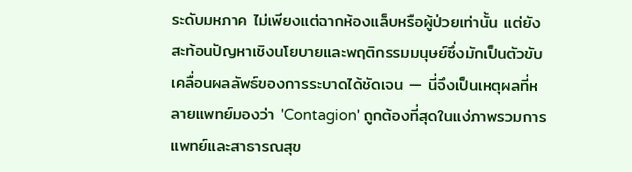ระดับมหภาค ไม่เพียงแต่ฉากห้องแล็บหรือผู้ป่วยเท่านั้น แต่ยังสะท้อนปัญหาเชิงนโยบายและพฤติกรรมมนุษย์ซึ่งมักเป็นตัวขับเคลื่อนผลลัพธ์ของการระบาดได้ชัดเจน — นี่จึงเป็นเหตุผลที่หลายแพทย์มองว่า 'Contagion' ถูกต้องที่สุดในแง่ภาพรวมการแพทย์และสาธารณสุข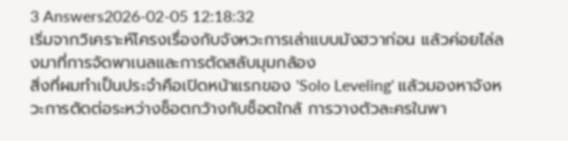3 Answers2026-02-05 12:18:32
เริ่มจากวิเคราะห์โครงเรื่องกับจังหวะการเล่าแบบมังฮวาก่อน แล้วค่อยไล่ลงมาที่การจัดพาเนลและการตัดสลับมุมกล้อง
สิ่งที่ผมทำเป็นประจำคือเปิดหน้าแรกของ 'Solo Leveling' แล้วมองหาจังหวะการตัดต่อระหว่างช็อตกว้างกับช็อตใกล้ การวางตัวละครในพา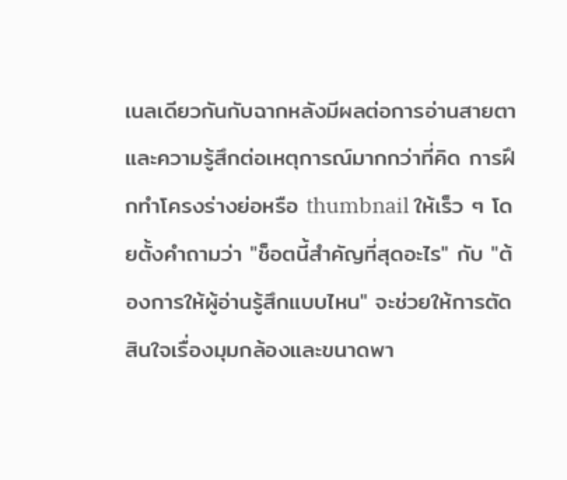เนลเดียวกันกับฉากหลังมีผลต่อการอ่านสายตาและความรู้สึกต่อเหตุการณ์มากกว่าที่คิด การฝึกทำโครงร่างย่อหรือ thumbnail ให้เร็ว ๆ โดยตั้งคำถามว่า "ช็อตนี้สำคัญที่สุดอะไร" กับ "ต้องการให้ผู้อ่านรู้สึกแบบไหน" จะช่วยให้การตัดสินใจเรื่องมุมกล้องและขนาดพา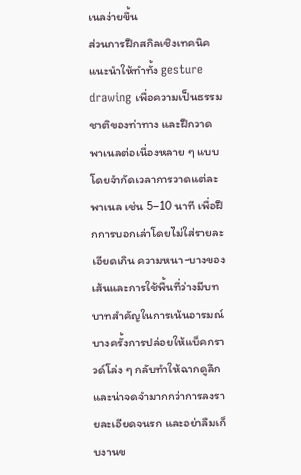เนลง่ายขึ้น
ส่วนการฝึกสกิลเชิงเทคนิค แนะนำให้ทำทั้ง gesture drawing เพื่อความเป็นธรรมชาติของท่าทาง และฝึกวาดพาเนลต่อเนื่องหลาย ๆ แบบโดยจำกัดเวลาการวาดแต่ละพาเนล เช่น 5–10 นาที เพื่อฝึกการบอกเล่าโดยไม่ใส่รายละเอียดเกิน ความหนา-บางของเส้นและการใช้พื้นที่ว่างมีบทบาทสำคัญในการเน้นอารมณ์ บางครั้งการปล่อยให้แบ็คกราวด์โล่ง ๆ กลับทำให้ฉากดูลึกและน่าจดจำมากกว่าการลงรายละเอียดจนรก และอย่าลืมเก็บงานข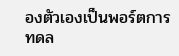องตัวเองเป็นพอร์ตการทดล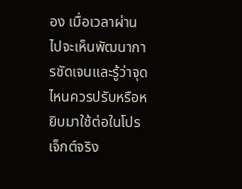อง เมื่อเวลาผ่านไปจะเห็นพัฒนาการชัดเจนและรู้ว่าจุดไหนควรปรับหรือหยิบมาใช้ต่อในโปรเจ็กต์จริง